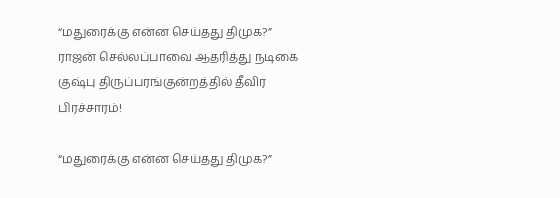“மதுரைக்கு என்ன செய்தது திமுக?” ராஜன் செல்லப்பாவை ஆதரித்து நடிகை குஷ்பு திருப்பரங்குன்றத்தில் தீவிர பிரச்சாரம்!

“மதுரைக்கு என்ன செய்தது திமுக?”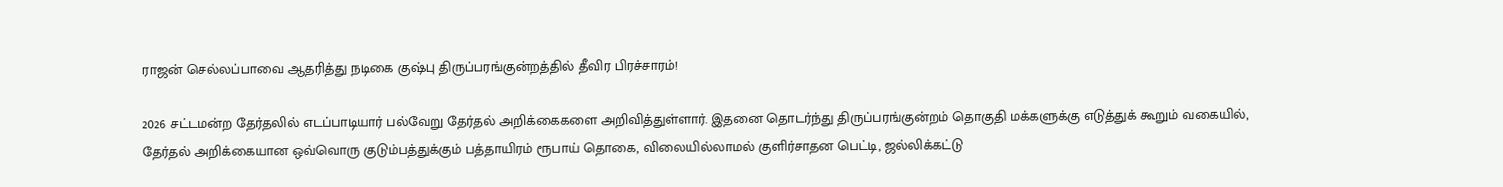ராஜன் செல்லப்பாவை ஆதரித்து நடிகை குஷ்பு திருப்பரங்குன்றத்தில் தீவிர பிரச்சாரம்!

2026 சட்டமன்ற தேர்தலில் எடப்பாடியார் பல்வேறு தேர்தல் அறிக்கைகளை அறிவித்துள்ளார். இதனை தொடர்ந்து திருப்பரங்குன்றம் தொகுதி மக்களுக்கு எடுத்துக் கூறும் வகையில், தேர்தல் அறிக்கையான ஒவ்வொரு குடும்பத்துக்கும் பத்தாயிரம் ரூபாய் தொகை, விலையில்லாமல் குளிர்சாதன பெட்டி, ஜல்லிக்கட்டு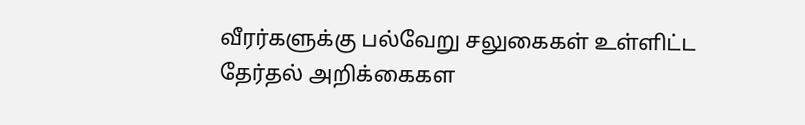வீரர்களுக்கு பல்வேறு சலுகைகள் உள்ளிட்ட தேர்தல் அறிக்கைகள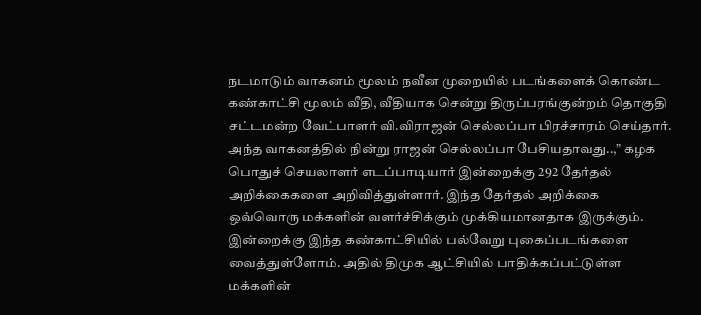நடமாடும் வாகனம் மூலம் நவீன முறையில் படங்களைக் கொண்ட கண்காட்சி மூலம் வீதி, வீதியாக சென்று திருப்பரங்குன்றம் தொகுதி சட்டமன்ற வேட்பாளர் வி.விராஜன் செல்லப்பா பிரச்சாரம் செய்தார். அந்த வாகனத்தில் நின்று ராஜன் செல்லப்பா பேசியதாவது..,” கழக பொதுச் செயலாளர் எடப்பாடியார் இன்றைக்கு 292 தேர்தல் அறிக்கைகளை அறிவித்துள்ளார். இந்த தேர்தல் அறிக்கை ஒவ்வொரு மக்களின் வளர்ச்சிக்கும் முக்கியமானதாக இருக்கும். இன்றைக்கு இந்த கண்காட்சியில் பல்வேறு புகைப்படங்களை வைத்துள்ளோம். அதில் திமுக ஆட்சியில் பாதிக்கப்பட்டுள்ள மக்களின்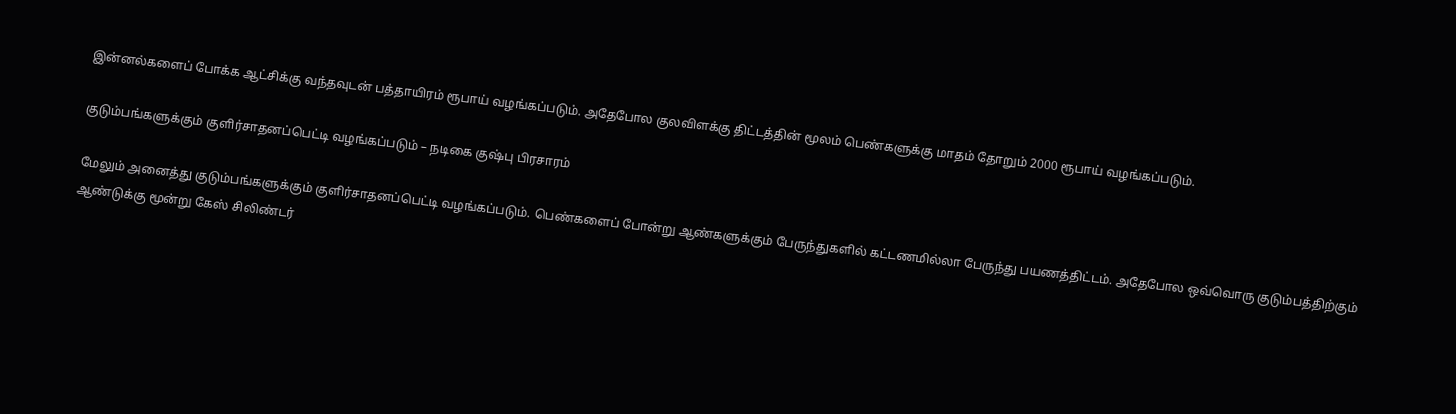இன்னல்களைப் போக்க ஆட்சிக்கு வந்தவுடன் பத்தாயிரம் ரூபாய் வழங்கப்படும். அதேபோல குலவிளக்கு திட்டத்தின் மூலம் பெண்களுக்கு மாதம் தோறும் 2000 ரூபாய் வழங்கப்படும்.

குடும்பங்களுக்கும் குளிர்சாதனப்பெட்டி வழங்கப்படும் – நடிகை குஷ்பு பிரசாரம்

மேலும் அனைத்து குடும்பங்களுக்கும் குளிர்சாதனப்பெட்டி வழங்கப்படும். பெண்களைப் போன்று ஆண்களுக்கும் பேருந்துகளில் கட்டணமில்லா பேருந்து பயணத்திட்டம். அதேபோல ஒவ்வொரு குடும்பத்திற்கும் ஆண்டுக்கு மூன்று கேஸ் சிலிண்டர்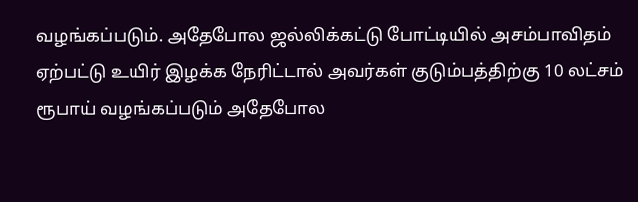வழங்கப்படும். அதேபோல ஜல்லிக்கட்டு போட்டியில் அசம்பாவிதம் ஏற்பட்டு உயிர் இழக்க நேரிட்டால் அவர்கள் குடும்பத்திற்கு 10 லட்சம் ரூபாய் வழங்கப்படும் அதேபோல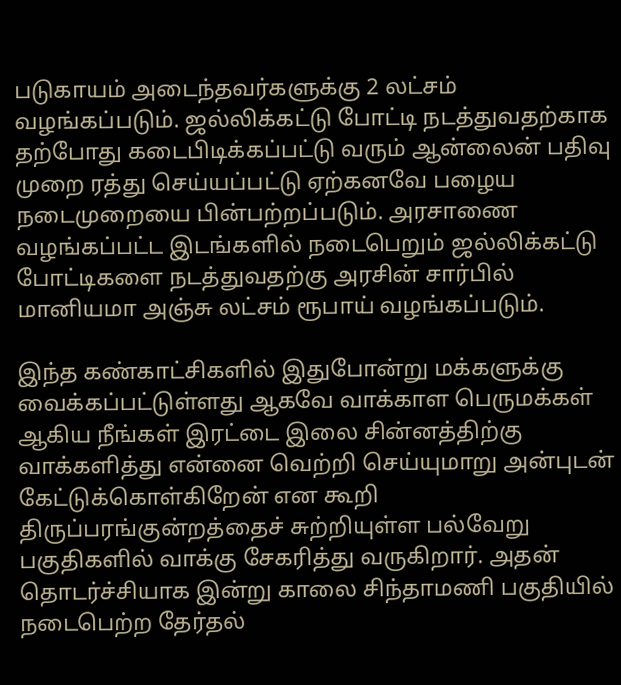படுகாயம் அடைந்தவர்களுக்கு 2 லட்சம் வழங்கப்படும். ஜல்லிக்கட்டு போட்டி நடத்துவதற்காக தற்போது கடைபிடிக்கப்பட்டு வரும் ஆன்லைன் பதிவு முறை ரத்து செய்யப்பட்டு ஏற்கனவே பழைய நடைமுறையை பின்பற்றப்படும். அரசாணை வழங்கப்பட்ட இடங்களில் நடைபெறும் ஜல்லிக்கட்டு போட்டிகளை நடத்துவதற்கு அரசின் சார்பில் மானியமா அஞ்சு லட்சம் ரூபாய் வழங்கப்படும்.

இந்த கண்காட்சிகளில் இதுபோன்று மக்களுக்கு வைக்கப்பட்டுள்ளது ஆகவே வாக்காள பெருமக்கள் ஆகிய நீங்கள் இரட்டை இலை சின்னத்திற்கு வாக்களித்து என்னை வெற்றி செய்யுமாறு அன்புடன் கேட்டுக்கொள்கிறேன் என கூறி திருப்பரங்குன்றத்தைச் சுற்றியுள்ள பல்வேறு பகுதிகளில் வாக்கு சேகரித்து வருகிறார். அதன் தொடர்ச்சியாக இன்று காலை சிந்தாமணி பகுதியில் நடைபெற்ற தேர்தல்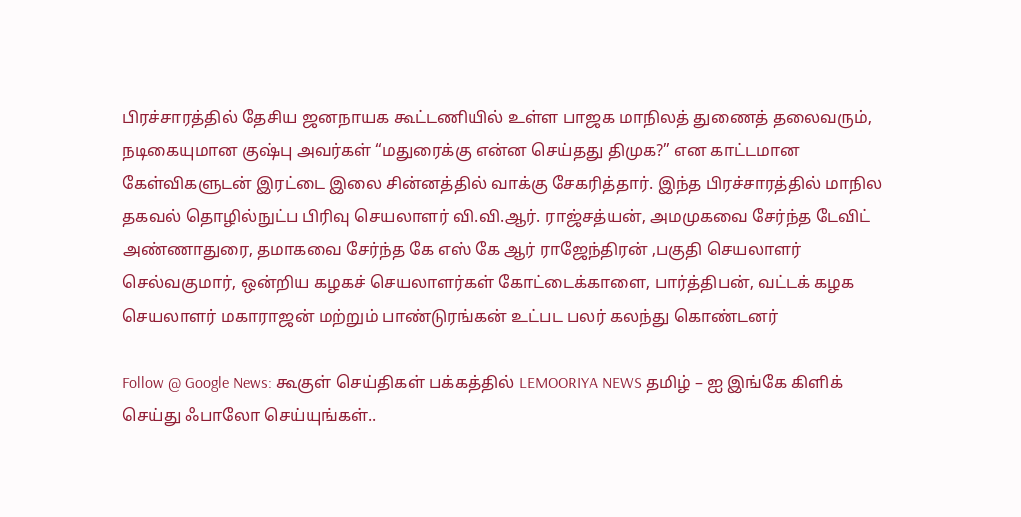பிரச்சாரத்தில் தேசிய ஜனநாயக கூட்டணியில் உள்ள பாஜக மாநிலத் துணைத் தலைவரும், நடிகையுமான குஷ்பு அவர்கள் “மதுரைக்கு என்ன செய்தது திமுக?” என காட்டமான கேள்விகளுடன் இரட்டை இலை சின்னத்தில் வாக்கு சேகரித்தார். இந்த பிரச்சாரத்தில் மாநில தகவல் தொழில்நுட்ப பிரிவு செயலாளர் வி.வி.ஆர். ராஜ்சத்யன், அமமுகவை சேர்ந்த டேவிட் அண்ணாதுரை, தமாகவை சேர்ந்த கே எஸ் கே ஆர் ராஜேந்திரன் ,பகுதி செயலாளர் செல்வகுமார், ஒன்றிய கழகச் செயலாளர்கள் கோட்டைக்காளை, பார்த்திபன், வட்டக் கழக செயலாளர் மகாராஜன் மற்றும் பாண்டுரங்கன் உட்பட பலர் கலந்து கொண்டனர்

Follow @ Google News: கூகுள் செய்திகள் பக்கத்தில் LEMOORIYA NEWS தமிழ் – ஐ இங்கே கிளிக் செய்து ஃபாலோ செய்யுங்கள்..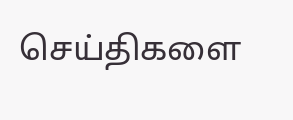செய்திகளை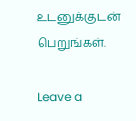உடனுக்குடன் பெறுங்கள்.

Leave a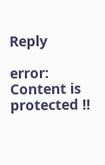Reply

error: Content is protected !!